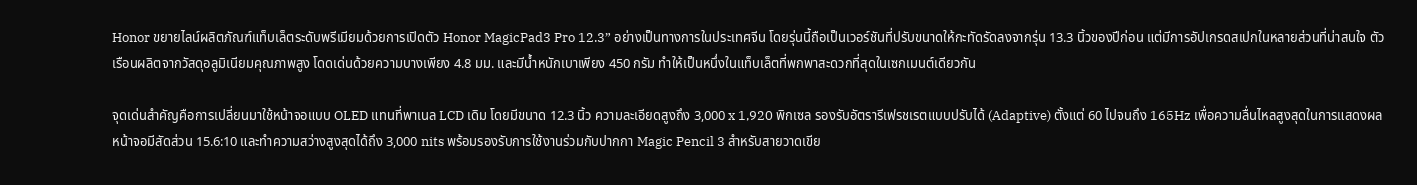Honor ขยายไลน์ผลิตภัณฑ์แท็บเล็ตระดับพรีเมียมด้วยการเปิดตัว Honor MagicPad3 Pro 12.3” อย่างเป็นทางการในประเทศจีน โดยรุ่นนี้ถือเป็นเวอร์ชันที่ปรับขนาดให้กะทัดรัดลงจากรุ่น 13.3 นิ้วของปีก่อน แต่มีการอัปเกรดสเปกในหลายส่วนที่น่าสนใจ ตัวเรือนผลิตจากวัสดุอลูมิเนียมคุณภาพสูง โดดเด่นด้วยความบางเพียง 4.8 มม. และมีน้ำหนักเบาเพียง 450 กรัม ทำให้เป็นหนึ่งในแท็บเล็ตที่พกพาสะดวกที่สุดในเซกเมนต์เดียวกัน

จุดเด่นสำคัญคือการเปลี่ยนมาใช้หน้าจอแบบ OLED แทนที่พาเนล LCD เดิม โดยมีขนาด 12.3 นิ้ว ความละเอียดสูงถึง 3,000 x 1,920 พิกเซล รองรับอัตรารีเฟรชเรตแบบปรับได้ (Adaptive) ตั้งแต่ 60 ไปจนถึง 165Hz เพื่อความลื่นไหลสูงสุดในการแสดงผล หน้าจอมีสัดส่วน 15.6:10 และทำความสว่างสูงสุดได้ถึง 3,000 nits พร้อมรองรับการใช้งานร่วมกับปากกา Magic Pencil 3 สำหรับสายวาดเขีย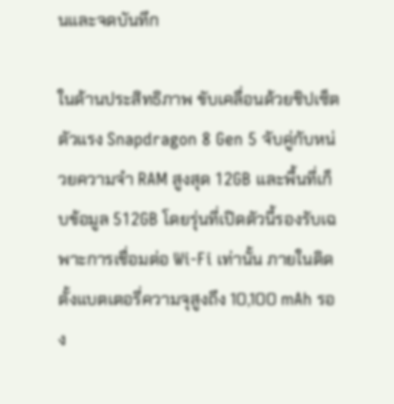นและจดบันทึก

ในด้านประสิทธิภาพ ขับเคลื่อนด้วยชิปเซ็ตตัวแรง Snapdragon 8 Gen 5 จับคู่กับหน่วยความจำ RAM สูงสุด 12GB และพื้นที่เก็บข้อมูล 512GB โดยรุ่นที่เปิดตัวนี้รองรับเฉพาะการเชื่อมต่อ Wi-Fi เท่านั้น ภายในติดตั้งแบตเตอรี่ความจุสูงถึง 10,100 mAh รอง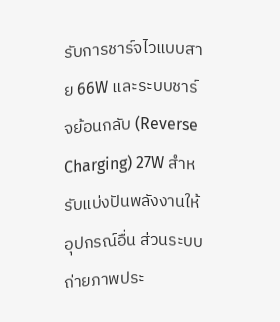รับการชาร์จไวแบบสาย 66W และระบบชาร์จย้อนกลับ (Reverse Charging) 27W สำหรับแบ่งปันพลังงานให้อุปกรณ์อื่น ส่วนระบบถ่ายภาพประ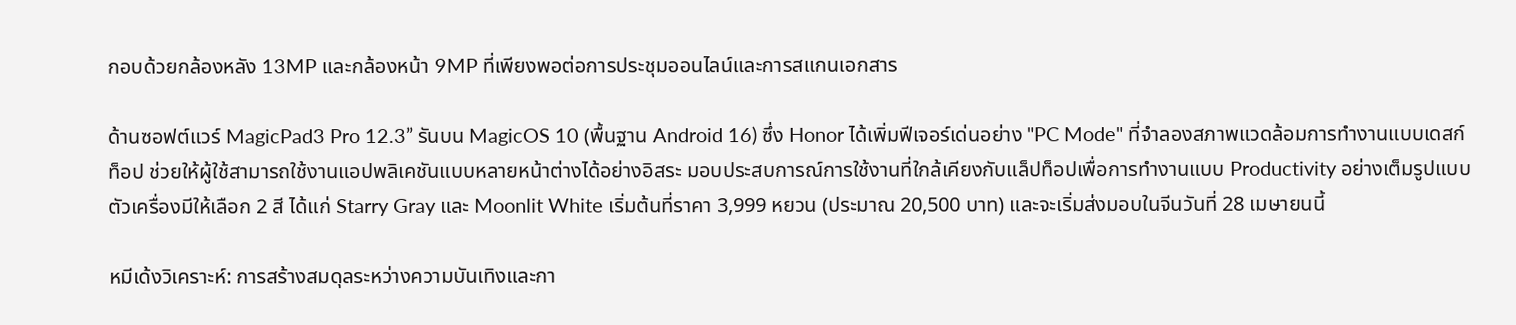กอบด้วยกล้องหลัง 13MP และกล้องหน้า 9MP ที่เพียงพอต่อการประชุมออนไลน์และการสแกนเอกสาร

ด้านซอฟต์แวร์ MagicPad3 Pro 12.3” รันบน MagicOS 10 (พื้นฐาน Android 16) ซึ่ง Honor ได้เพิ่มฟีเจอร์เด่นอย่าง "PC Mode" ที่จำลองสภาพแวดล้อมการทำงานแบบเดสก์ท็อป ช่วยให้ผู้ใช้สามารถใช้งานแอปพลิเคชันแบบหลายหน้าต่างได้อย่างอิสระ มอบประสบการณ์การใช้งานที่ใกล้เคียงกับแล็ปท็อปเพื่อการทำงานแบบ Productivity อย่างเต็มรูปแบบ ตัวเครื่องมีให้เลือก 2 สี ได้แก่ Starry Gray และ Moonlit White เริ่มต้นที่ราคา 3,999 หยวน (ประมาณ 20,500 บาท) และจะเริ่มส่งมอบในจีนวันที่ 28 เมษายนนี้

หมีเด้งวิเคราะห์: การสร้างสมดุลระหว่างความบันเทิงและกา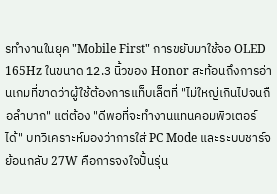รทำงานในยุค "Mobile First" การขยับมาใช้จอ OLED 165Hz ในขนาด 12.3 นิ้วของ Honor สะท้อนถึงการอ่านเกมที่ขาดว่าผู้ใช้ต้องการแท็บเล็ตที่ "ไม่ใหญ่เกินไปจนถือลำบาก" แต่ต้อง "ดีพอที่จะทำงานแทนคอมพิวเตอร์ได้" บทวิเคราะห์มองว่าการใส่ PC Mode และระบบชาร์จย้อนกลับ 27W คือการจงใจปั้นรุ่น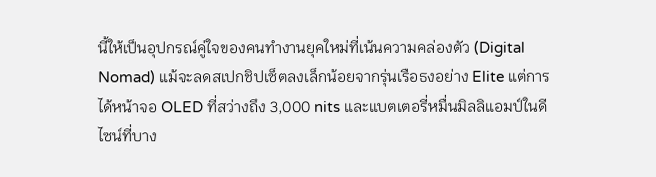นี้ให้เป็นอุปกรณ์คู่ใจของคนทำงานยุคใหม่ที่เน้นความคล่องตัว (Digital Nomad) แม้จะลดสเปกชิปเซ็ตลงเล็กน้อยจากรุ่นเรือธงอย่าง Elite แต่การได้หน้าจอ OLED ที่สว่างถึง 3,000 nits และแบตเตอรี่หมื่นมิลลิแอมป์ในดีไซน์ที่บาง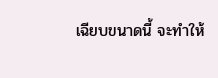เฉียบขนาดนี้ จะทำให้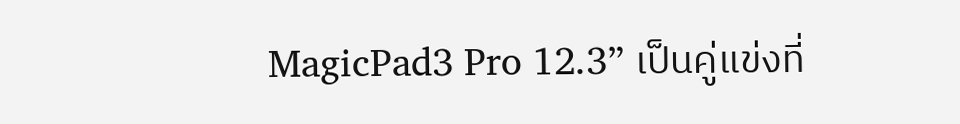MagicPad3 Pro 12.3” เป็นคู่แข่งที่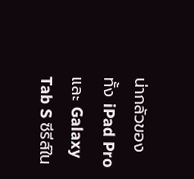น่ากลัวของทั้ง iPad Pro และ Galaxy Tab S ซีรีส์ใน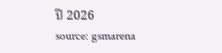ปี 2026
source: gsmarena